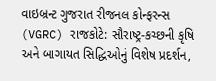વાઇબ્રન્ટ ગુજરાત રીજનલ કોન્ફરન્સ (VGRC) રાજકોટે: સૌરાષ્ટ્ર-કચ્છની કૃષિ અને બાગાયત સિદ્ધિઓનું વિશેષ પ્રદર્શન,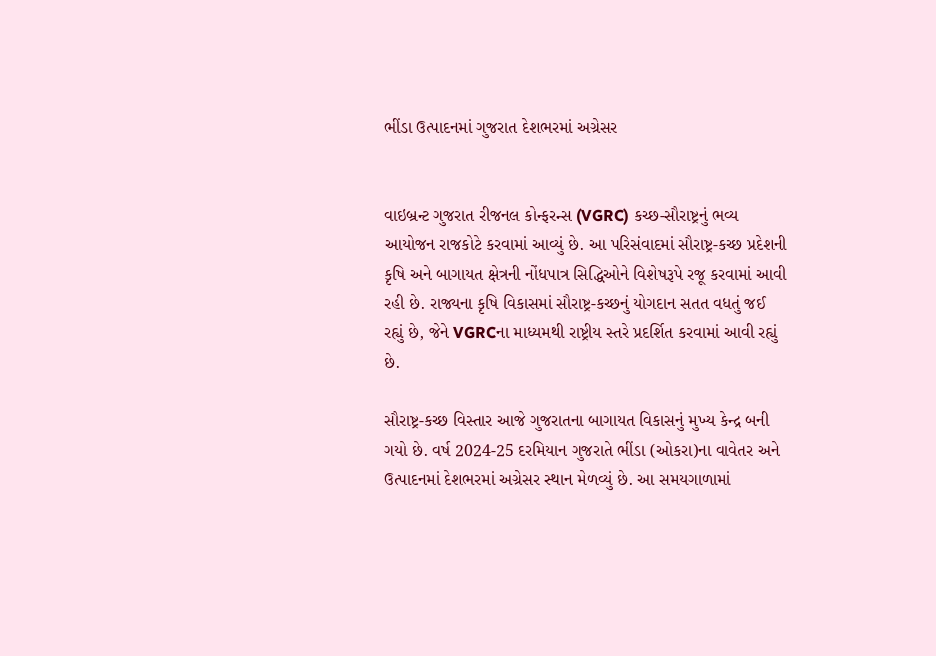ભીંડા ઉત્પાદનમાં ગુજરાત દેશભરમાં અગ્રેસર


વાઇબ્રન્ટ ગુજરાત રીજનલ કોન્ફરન્સ (VGRC) કચ્છ-સૌરાષ્ટ્રનું ભવ્ય આયોજન રાજકોટે કરવામાં આવ્યું છે. આ પરિસંવાદમાં સૌરાષ્ટ્ર-કચ્છ પ્રદેશની કૃષિ અને બાગાયત ક્ષેત્રની નોંધપાત્ર સિદ્ધિઓને વિશેષરૂપે રજૂ કરવામાં આવી રહી છે. રાજ્યના કૃષિ વિકાસમાં સૌરાષ્ટ્ર-કચ્છનું યોગદાન સતત વધતું જઈ રહ્યું છે, જેને VGRCના માધ્યમથી રાષ્ટ્રીય સ્તરે પ્રદર્શિત કરવામાં આવી રહ્યું છે.

સૌરાષ્ટ્ર-કચ્છ વિસ્તાર આજે ગુજરાતના બાગાયત વિકાસનું મુખ્ય કેન્દ્ર બની ગયો છે. વર્ષ 2024-25 દરમિયાન ગુજરાતે ભીંડા (ઓકરા)ના વાવેતર અને ઉત્પાદનમાં દેશભરમાં અગ્રેસર સ્થાન મેળવ્યું છે. આ સમયગાળામાં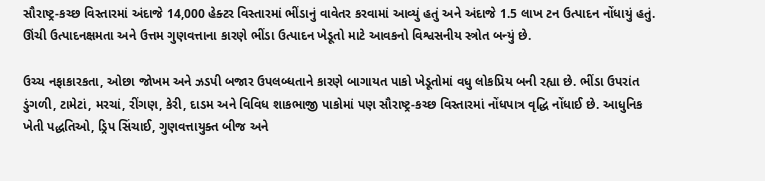સૌરાષ્ટ્ર-કચ્છ વિસ્તારમાં અંદાજે 14,000 હેક્ટર વિસ્તારમાં ભીંડાનું વાવેતર કરવામાં આવ્યું હતું અને અંદાજે 1.5 લાખ ટન ઉત્પાદન નોંધાયું હતું. ઊંચી ઉત્પાદનક્ષમતા અને ઉત્તમ ગુણવત્તાના કારણે ભીંડા ઉત્પાદન ખેડૂતો માટે આવકનો વિશ્વસનીય સ્ત્રોત બન્યું છે.

ઉચ્ચ નફાકારકતા, ઓછા જોખમ અને ઝડપી બજાર ઉપલબ્ધતાને કારણે બાગાયત પાકો ખેડૂતોમાં વધુ લોકપ્રિય બની રહ્યા છે. ભીંડા ઉપરાંત ડુંગળી, ટામેટાં, મરચાં, રીંગણ, કેરી, દાડમ અને વિવિધ શાકભાજી પાકોમાં પણ સૌરાષ્ટ્ર-કચ્છ વિસ્તારમાં નોંધપાત્ર વૃદ્ધિ નોંધાઈ છે. આધુનિક ખેતી પદ્ધતિઓ, ડ્રિપ સિંચાઈ, ગુણવત્તાયુક્ત બીજ અને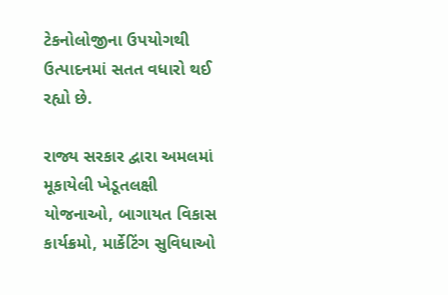ટેકનોલોજીના ઉપયોગથી ઉત્પાદનમાં સતત વધારો થઈ રહ્યો છે.

રાજ્ય સરકાર દ્વારા અમલમાં મૂકાયેલી ખેડૂતલક્ષી યોજનાઓ, બાગાયત વિકાસ કાર્યક્રમો, માર્કેટિંગ સુવિધાઓ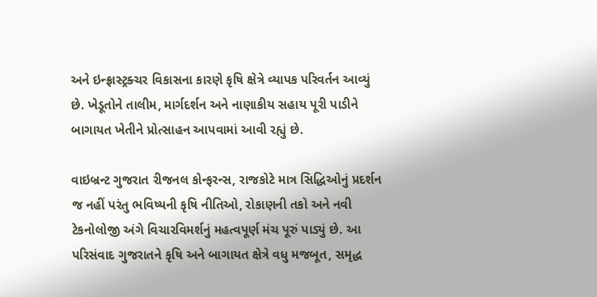અને ઇન્ફ્રાસ્ટ્રક્ચર વિકાસના કારણે કૃષિ ક્ષેત્રે વ્યાપક પરિવર્તન આવ્યું છે. ખેડૂતોને તાલીમ, માર્ગદર્શન અને નાણાકીય સહાય પૂરી પાડીને બાગાયત ખેતીને પ્રોત્સાહન આપવામાં આવી રહ્યું છે.

વાઇબ્રન્ટ ગુજરાત રીજનલ કોન્ફરન્સ, રાજકોટે માત્ર સિદ્ધિઓનું પ્રદર્શન જ નહીં પરંતુ ભવિષ્યની કૃષિ નીતિઓ, રોકાણની તકો અને નવી ટેકનોલોજી અંગે વિચારવિમર્શનું મહત્વપૂર્ણ મંચ પૂરું પાડ્યું છે. આ પરિસંવાદ ગુજરાતને કૃષિ અને બાગાયત ક્ષેત્રે વધુ મજબૂત, સમૃદ્ધ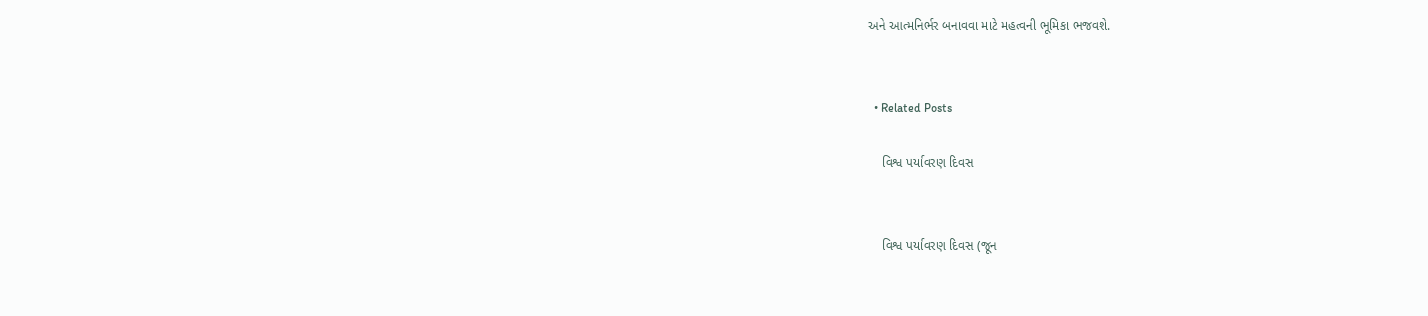અને આત્મનિર્ભર બનાવવા માટે મહત્વની ભૂમિકા ભજવશે.


  • Related Posts

    વિશ્વ પર્યાવરણ દિવસ


    વિશ્વ પર્યાવરણ દિવસ (જૂન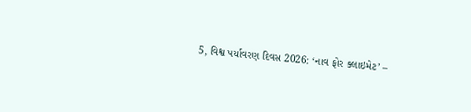5, વિશ્વ પર્યાવરણ દિવસ 2026: ‘નાવ ફોર ક્લાઇમેટ’ –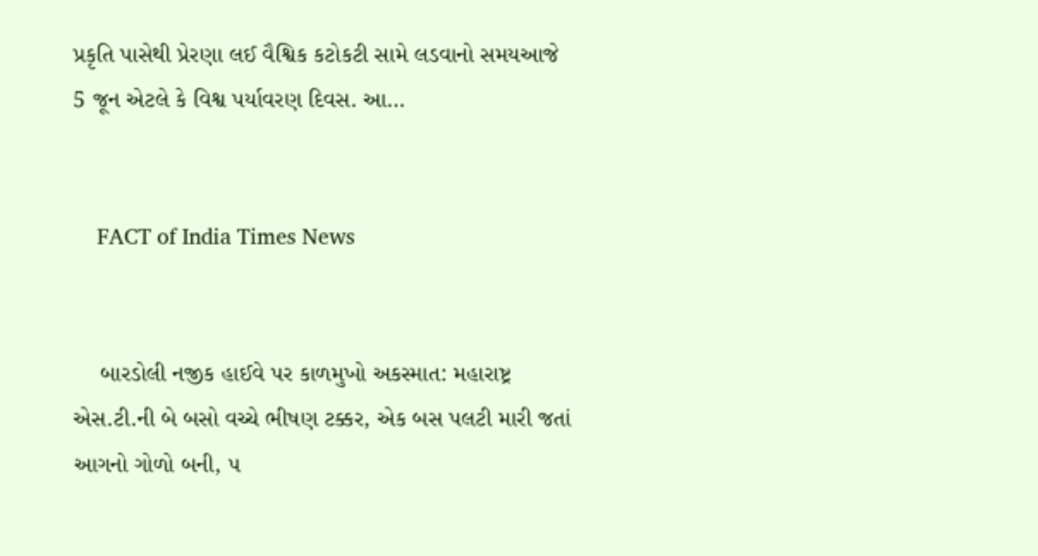પ્રકૃતિ પાસેથી પ્રેરણા લઈ વૈશ્વિક કટોકટી સામે લડવાનો સમયઆજે 5 જૂન એટલે કે વિશ્વ પર્યાવરણ દિવસ. આ…


    FACT of India Times News


    બારડોલી નજીક હાઈવે પર કાળમુખો અકસ્માત: મહારાષ્ટ્ર એસ.ટી.ની બે બસો વચ્ચે ભીષણ ટક્કર, એક બસ પલટી મારી જતાં આગનો ગોળો બની, ૫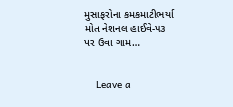મુસાફરોના કમકમાટીભર્યા મોત નેશનલ હાઈવે-૫૩ પર ઉવા ગામ…


    Leave a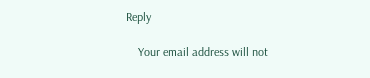Reply

    Your email address will not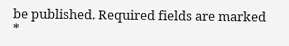be published. Required fields are marked *